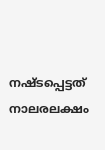നഷ്ടപ്പെട്ടത് നാലരലക്ഷം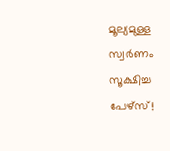മൂല്യമുള്ള സ്വർണം സൂക്ഷിച്ച പേഴ്‌സ്!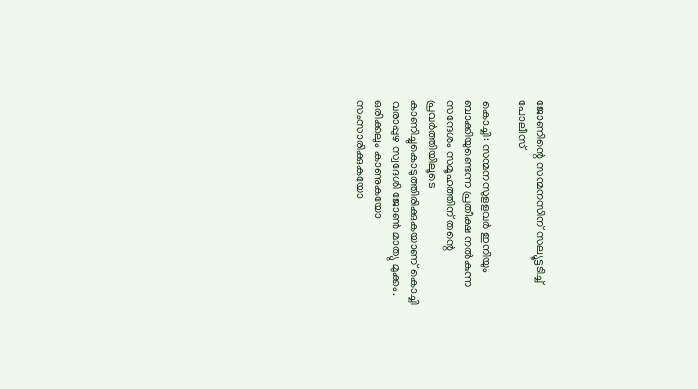ജോണിന്റെ സന്മനസിന് സല്യൂട്ടടിച്ച് പോലീസ്

കൊച്ചി: സന്മനസുളളവർ ഇനിയും ബാക്കിയുണ്ടെന്ന പ്രതീക്ഷ നൽകുന്ന സന്ദേശം സമൂഹത്തിന് തന്റെ പ്രവർത്തിയിലൂടെ കാണിച്ചുകൊടുത്തിരിക്കുകയാണ് കൊച്ചി വരാപ്പുഴ സ്വദേശി ജോൺ മാത്യു മുക്കം. ഒരിക്കലും കാണുകയോ സംസാരിക്കുകയോ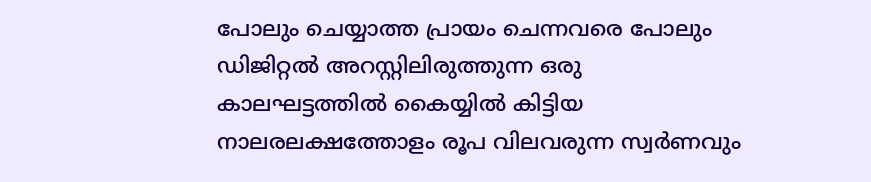പോലും ചെയ്യാത്ത പ്രായം ചെന്നവരെ പോലും ഡിജിറ്റൽ അറസ്റ്റിലിരുത്തുന്ന ഒരു കാലഘട്ടത്തിൽ കൈയ്യിൽ കിട്ടിയ നാലരലക്ഷത്തോളം രൂപ വിലവരുന്ന സ്വർണവും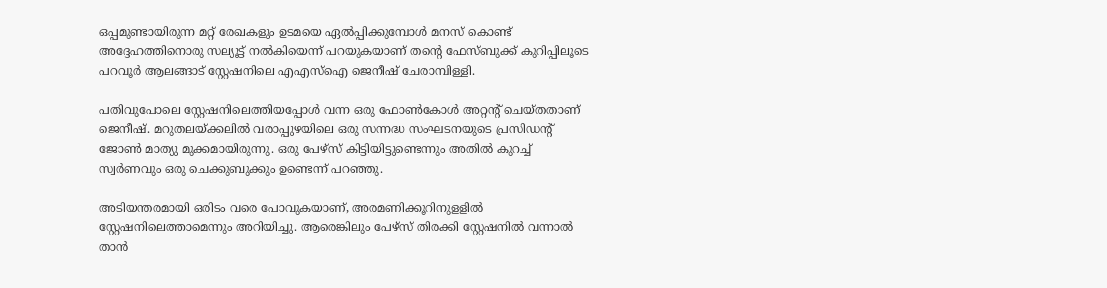ഒപ്പമുണ്ടായിരുന്ന മറ്റ് രേഖകളും ഉടമയെ ഏൽപ്പിക്കുമ്പോൾ മനസ് കൊണ്ട് അദ്ദേഹത്തിനൊരു സല്യൂട്ട് നൽകിയെന്ന് പറയുകയാണ് തന്റെ ഫേസ്ബുക്ക് കുറിപ്പിലൂടെ പറവൂർ ആലങ്ങാട് സ്റ്റേഷനിലെ എഎസ്‌ഐ ജെനീഷ് ചേരാമ്പിള്ളി.

പതിവുപോലെ സ്റ്റേഷനിലെത്തിയപ്പോൾ വന്ന ഒരു ഫോൺകോൾ അറ്റന്റ് ചെയ്തതാണ് ജെനീഷ്. മറുതലയ്ക്കലിൽ വരാപ്പുഴയിലെ ഒരു സന്നദ്ധ സംഘടനയുടെ പ്രസിഡന്റ് ജോൺ മാത്യു മുക്കമായിരുന്നു. ഒരു പേഴ്‌സ് കിട്ടിയിട്ടുണ്ടെന്നും അതില്‍ കുറച്ച് സ്വർണവും ഒരു ചെക്കുബുക്കും ഉണ്ടെന്ന് പറഞ്ഞു.

അടിയന്തരമായി ഒരിടം വരെ പോവുകയാണ്, അരമണിക്കൂറിനുളളിൽ സ്റ്റേഷനിലെത്താമെന്നും അറിയിച്ചു. ആരെങ്കിലും പേഴ്‌സ് തിരക്കി സ്റ്റേഷനിൽ വന്നാൽ താൻ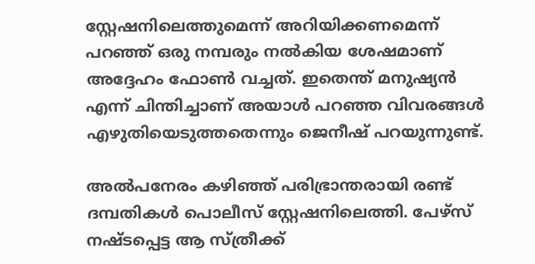സ്റ്റേഷനിലെത്തുമെന്ന് അറിയിക്കണമെന്ന് പറഞ്ഞ് ഒരു നമ്പരും നൽകിയ ശേഷമാണ് അദ്ദേഹം ഫോൺ വച്ചത്. ഇതെന്ത് മനുഷ്യന്‍ എന്ന് ചിന്തിച്ചാണ് അയാള്‍ പറഞ്ഞ വിവരങ്ങള്‍ എഴുതിയെടുത്തതെന്നും ജെനീഷ് പറയുന്നുണ്ട്.

അൽപനേരം കഴിഞ്ഞ് പരിഭ്രാന്തരായി രണ്ട് ദമ്പതികൾ പൊലീസ് സ്റ്റേഷനിലെത്തി. പേഴ്‌സ് നഷ്ടപ്പെട്ട ആ സ്ത്രീക്ക്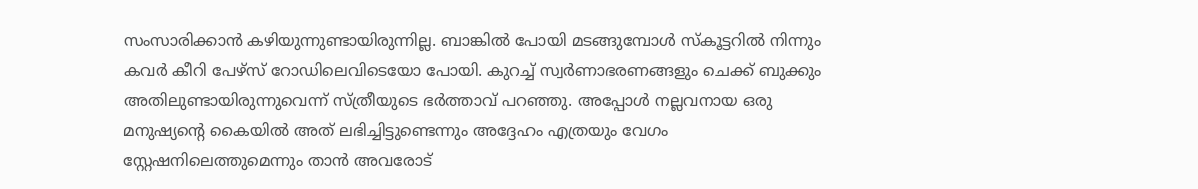സംസാരിക്കാൻ കഴിയുന്നുണ്ടായിരുന്നില്ല. ബാങ്കിൽ പോയി മടങ്ങുമ്പോൾ സ്‌കൂട്ടറിൽ നിന്നും കവർ കീറി പേഴ്‌സ് റോഡിലെവിടെയോ പോയി. കുറച്ച് സ്വർണാഭരണങ്ങളും ചെക്ക് ബുക്കും അതിലുണ്ടായിരുന്നുവെന്ന് സ്ത്രീയുടെ ഭർത്താവ് പറഞ്ഞു. അപ്പോൾ നല്ലവനായ ഒരു മനുഷ്യന്റെ കൈയിൽ അത് ലഭിച്ചിട്ടുണ്ടെന്നും അദ്ദേഹം എത്രയും വേഗം സ്റ്റേഷനിലെത്തുമെന്നും താൻ അവരോട്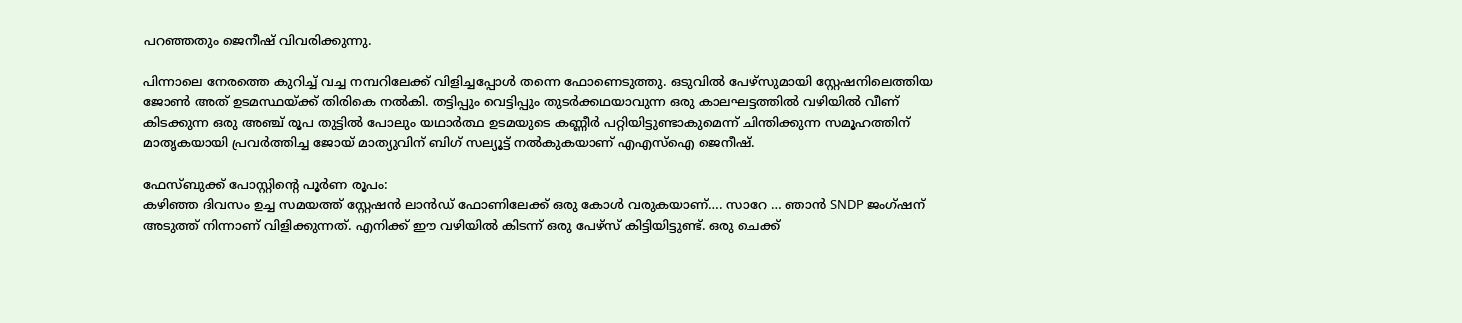പറഞ്ഞതും ജെനീഷ് വിവരിക്കുന്നു.

പിന്നാലെ നേരത്തെ കുറിച്ച് വച്ച നമ്പറിലേക്ക് വിളിച്ചപ്പോൾ തന്നെ ഫോണെടുത്തു. ഒടുവിൽ പേഴ്‌സുമായി സ്റ്റേഷനിലെത്തിയ ജോൺ അത് ഉടമസ്ഥയ്ക്ക് തിരികെ നൽകി. തട്ടിപ്പും വെട്ടിപ്പും തുടർക്കഥയാവുന്ന ഒരു കാലഘട്ടത്തിൽ വഴിയിൽ വീണ് കിടക്കുന്ന ഒരു അഞ്ച് രൂപ തുട്ടിൽ പോലും യഥാർത്ഥ ഉടമയുടെ കണ്ണീർ പറ്റിയിട്ടുണ്ടാകുമെന്ന് ചിന്തിക്കുന്ന സമൂഹത്തിന് മാതൃകയായി പ്രവർത്തിച്ച ജോയ് മാത്യുവിന് ബിഗ് സല്യൂട്ട് നൽകുകയാണ് എഎസ്‌ഐ ജെനീഷ്.

ഫേസ്ബുക്ക് പോസ്റ്റിന്‍റെ പൂർണ രൂപം:
കഴിഞ്ഞ ദിവസം ഉച്ച സമയത്ത് സ്റ്റേഷൻ ലാൻഡ് ഫോണിലേക്ക് ഒരു കോൾ വരുകയാണ്…. സാറേ … ഞാൻ SNDP ജംഗ്ഷന് അടുത്ത് നിന്നാണ് വിളിക്കുന്നത്. എനിക്ക് ഈ വഴിയിൽ കിടന്ന് ഒരു പേഴ്സ് കിട്ടിയിട്ടുണ്ട്. ഒരു ചെക്ക്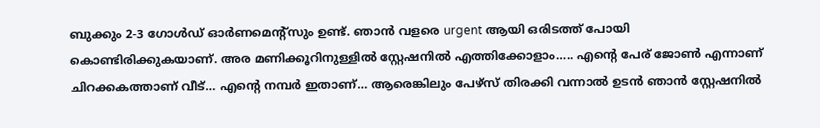ബുക്കും 2-3 ഗോൾഡ് ഓർണമെന്റ്സും ഉണ്ട്. ഞാൻ വളരെ urgent ആയി ഒരിടത്ത് പോയി കൊണ്ടിരിക്കുകയാണ്. അര മണിക്കൂറിനുള്ളിൽ സ്റ്റേഷനിൽ എത്തിക്കോളാം….. എന്റെ പേര് ജോൺ എന്നാണ് ചിറക്കകത്താണ് വീട്… എന്റെ നമ്പർ ഇതാണ്… ആരെങ്കിലും പേഴ്സ് തിരക്കി വന്നാൽ ഉടൻ ഞാൻ സ്റ്റേഷനിൽ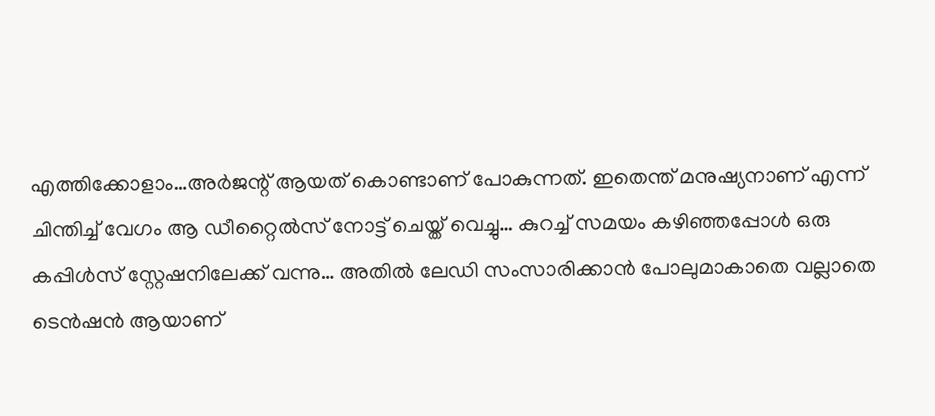എത്തിക്കോളാം…അർജന്റ് ആയത് കൊണ്ടാണ് പോകുന്നത്. ഇതെന്ത് മനുഷ്യനാണ് എന്ന് ചിന്തിച്ച് വേഗം ആ ഡീറ്റൈൽസ് നോട്ട് ചെയ്ത് വെച്ചു… കുറച്ച് സമയം കഴിഞ്ഞപ്പോൾ ഒരു കപ്പിൾസ് സ്റ്റേഷനിലേക്ക് വന്നു… അതിൽ ലേഡി സംസാരിക്കാൻ പോലുമാകാതെ വല്ലാതെ ടെൻഷൻ ആയാണ്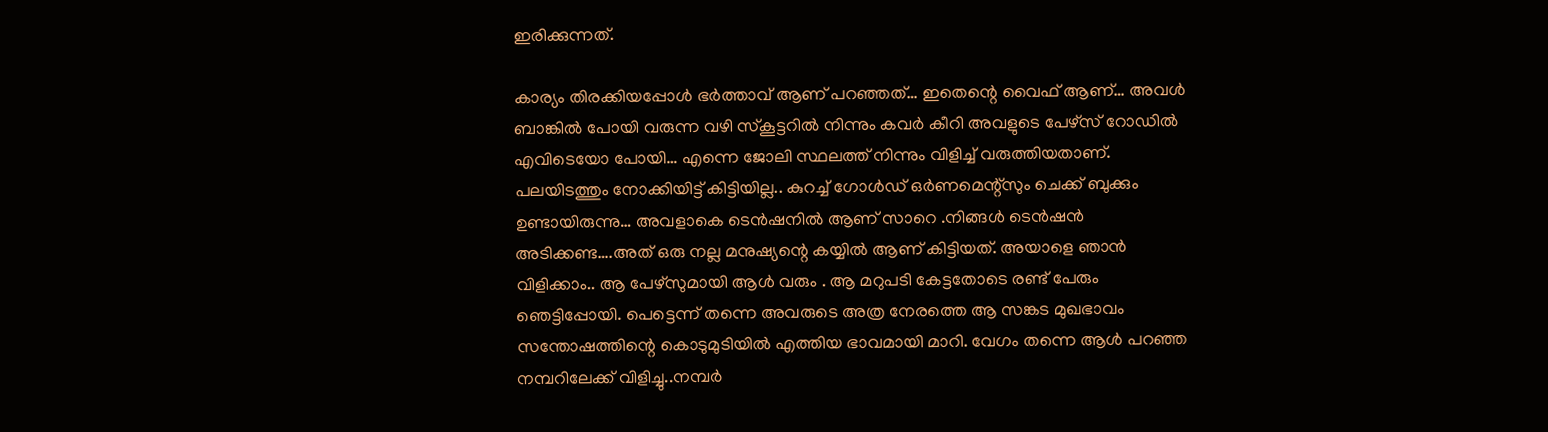ഇരിക്കുന്നത്.

കാര്യം തിരക്കിയപ്പോൾ ഭർത്താവ് ആണ് പറഞ്ഞത്… ഇതെന്റെ വൈഫ് ആണ്… അവൾ ബാങ്കിൽ പോയി വരുന്ന വഴി സ്കൂട്ടറിൽ നിന്നും കവർ കീറി അവളുടെ പേഴ്സ് റോഡിൽ എവിടെയോ പോയി… എന്നെ ജോലി സ്ഥലത്ത് നിന്നും വിളിച്ച് വരുത്തിയതാണ്. പലയിടത്തും നോക്കിയിട്ട് കിട്ടിയില്ല.. കുറച്ച് ഗോൾഡ് ഒർണമെന്റ്സും ചെക്ക് ബുക്കും ഉണ്ടായിരുന്നു… അവളാകെ ടെൻഷനിൽ ആണ് സാറെ .നിങ്ങൾ ടെൻഷൻ അടിക്കണ്ട….അത് ഒരു നല്ല മനുഷ്യന്റെ കയ്യിൽ ആണ് കിട്ടിയത്. അയാളെ ഞാൻ വിളിക്കാം.. ആ പേഴ്സുമായി ആൾ വരും . ആ മറുപടി കേട്ടതോടെ രണ്ട് പേരും ഞെട്ടിപ്പോയി. പെട്ടെന്ന് തന്നെ അവരുടെ അത്ര നേരത്തെ ആ സങ്കട മുഖഭാവം സന്തോഷത്തിന്റെ കൊടുമുടിയിൽ എത്തിയ ഭാവമായി മാറി. വേഗം തന്നെ ആൾ പറഞ്ഞ നമ്പറിലേക്ക് വിളിച്ചു..നമ്പർ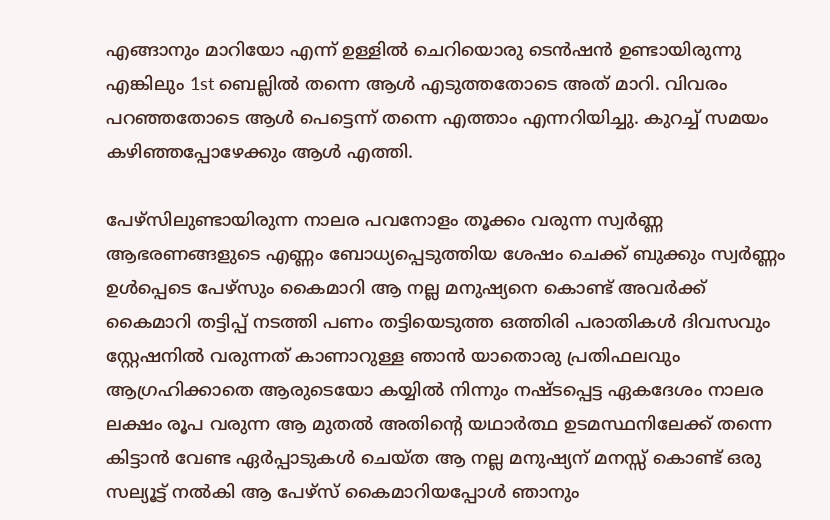എങ്ങാനും മാറിയോ എന്ന് ഉള്ളിൽ ചെറിയൊരു ടെൻഷൻ ഉണ്ടായിരുന്നു എങ്കിലും 1st ബെല്ലിൽ തന്നെ ആൾ എടുത്തതോടെ അത് മാറി. വിവരം പറഞ്ഞതോടെ ആൾ പെട്ടെന്ന് തന്നെ എത്താം എന്നറിയിച്ചു. കുറച്ച് സമയം കഴിഞ്ഞപ്പോഴേക്കും ആൾ എത്തി.

പേഴ്സിലുണ്ടായിരുന്ന നാലര പവനോളം തൂക്കം വരുന്ന സ്വർണ്ണ ആഭരണങ്ങളുടെ എണ്ണം ബോധ്യപ്പെടുത്തിയ ശേഷം ചെക്ക് ബുക്കും സ്വർണ്ണം ഉൾപ്പെടെ പേഴ്സും കൈമാറി ആ നല്ല മനുഷ്യനെ കൊണ്ട് അവർക്ക് കൈമാറി തട്ടിപ്പ് നടത്തി പണം തട്ടിയെടുത്ത ഒത്തിരി പരാതികൾ ദിവസവും സ്റ്റേഷനിൽ വരുന്നത് കാണാറുള്ള ഞാൻ യാതൊരു പ്രതിഫലവും ആഗ്രഹിക്കാതെ ആരുടെയോ കയ്യിൽ നിന്നും നഷ്ടപ്പെട്ട ഏകദേശം നാലര ലക്ഷം രൂപ വരുന്ന ആ മുതൽ അതിന്റെ യഥാർത്ഥ ഉടമസ്ഥനിലേക്ക് തന്നെ കിട്ടാൻ വേണ്ട ഏർപ്പാടുകൾ ചെയ്ത ആ നല്ല മനുഷ്യന് മനസ്സ് കൊണ്ട് ഒരു സല്യൂട്ട് നൽകി ആ പേഴ്സ് കൈമാറിയപ്പോൾ ഞാനും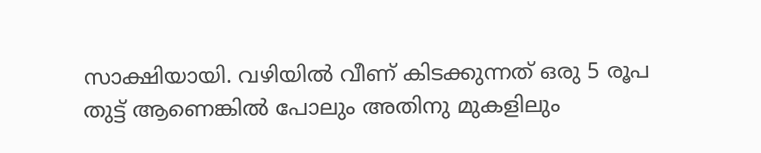സാക്ഷിയായി. വഴിയിൽ വീണ് കിടക്കുന്നത് ഒരു 5 രൂപ തുട്ട് ആണെങ്കിൽ പോലും അതിനു മുകളിലും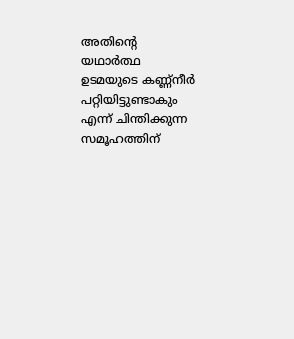അതിന്റെ യഥാർത്ഥ ഉടമയുടെ കണ്ണ്നീർ പറ്റിയിട്ടുണ്ടാകും എന്ന് ചിന്തിക്കുന്ന സമൂഹത്തിന്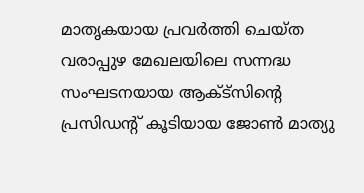മാതൃകയായ പ്രവർത്തി ചെയ്ത വരാപ്പുഴ മേഖലയിലെ സന്നദ്ധ സംഘടനയായ ആക്ട്സിന്റെ പ്രസിഡന്റ് കൂടിയായ ജോൺ മാത്യു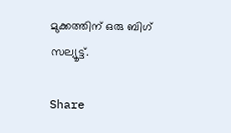മുക്കത്തിന് ഒരു ബിഗ് സല്യൂട്ട്.

Share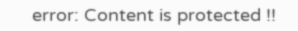error: Content is protected !!